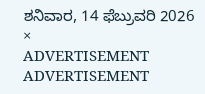ಶನಿವಾರ, 14 ಫೆಬ್ರುವರಿ 2026
×
ADVERTISEMENT
ADVERTISEMENT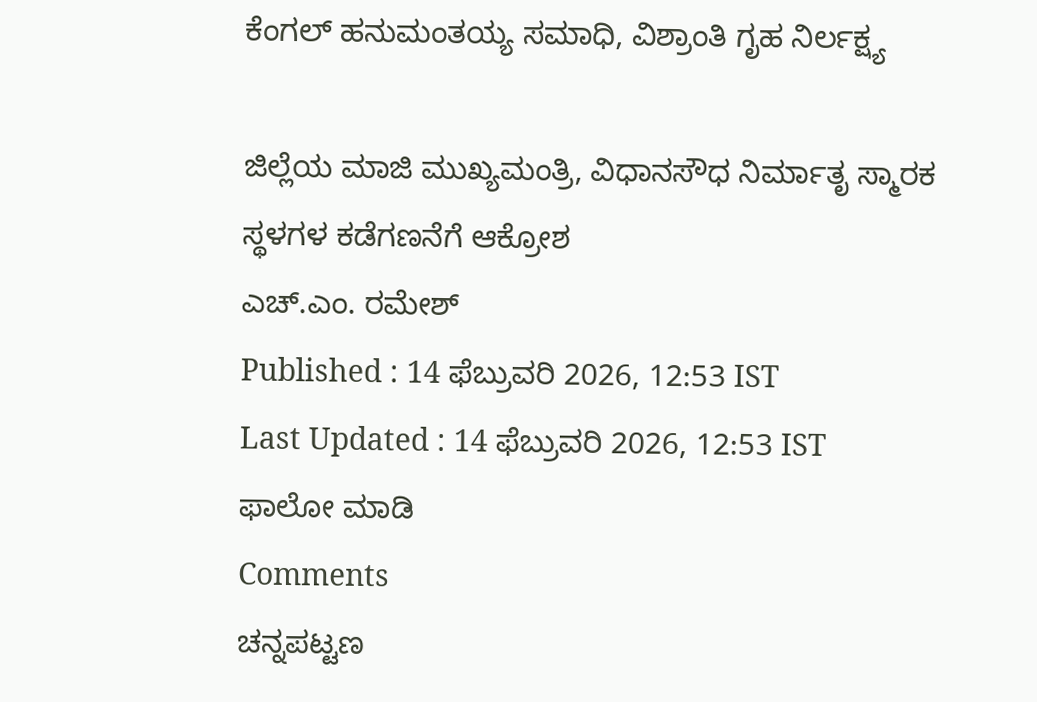ಕೆಂಗಲ್ ಹನುಮಂತಯ್ಯ ಸಮಾಧಿ, ವಿಶ್ರಾಂತಿ ಗೃಹ ನಿರ್ಲಕ್ಷ್ಯ

ಜಿಲ್ಲೆಯ ಮಾಜಿ ಮುಖ್ಯಮಂತ್ರಿ, ವಿಧಾನಸೌಧ ನಿರ್ಮಾತೃ ಸ್ಮಾರಕ ಸ್ಥಳಗಳ ಕಡೆಗಣನೆಗೆ ಆಕ್ರೋಶ
ಎಚ್.ಎಂ. ರಮೇಶ್
Published : 14 ಫೆಬ್ರುವರಿ 2026, 12:53 IST
Last Updated : 14 ಫೆಬ್ರುವರಿ 2026, 12:53 IST
ಫಾಲೋ ಮಾಡಿ
Comments
ಚನ್ನಪಟ್ಟಣ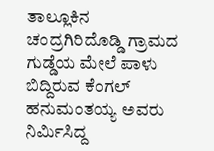ತಾಲ್ಲೂಕಿನ ಚಂದ್ರಗಿರಿದೊಡ್ಡಿ ಗ್ರಾಮದ ಗುಡ್ಡೆಯ ಮೇಲೆ ಪಾಳು ಬಿದ್ದಿರುವ ಕೆಂಗಲ್ ಹನುಮಂತಯ್ಯ ಅವರು ನಿರ್ಮಿಸಿದ್ದ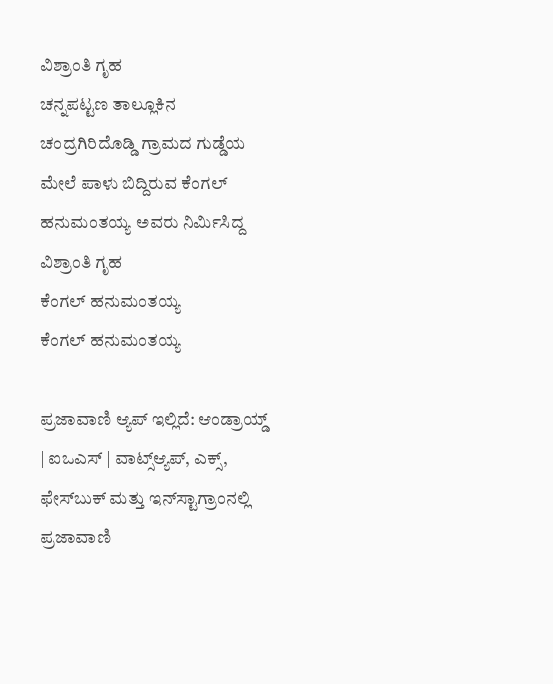ವಿಶ್ರಾಂತಿ ಗೃಹ
ಚನ್ನಪಟ್ಟಣ ತಾಲ್ಲೂಕಿನ ಚಂದ್ರಗಿರಿದೊಡ್ಡಿ ಗ್ರಾಮದ ಗುಡ್ಡೆಯ ಮೇಲೆ ಪಾಳು ಬಿದ್ದಿರುವ ಕೆಂಗಲ್ ಹನುಮಂತಯ್ಯ ಅವರು ನಿರ್ಮಿಸಿದ್ದ ವಿಶ್ರಾಂತಿ ಗೃಹ
ಕೆಂಗಲ್ ಹನುಮಂತಯ್ಯ
ಕೆಂಗಲ್ ಹನುಮಂತಯ್ಯ

ಪ್ರಜಾವಾಣಿ ಆ್ಯಪ್ ಇಲ್ಲಿದೆ: ಆಂಡ್ರಾಯ್ಡ್ | ಐಒಎಸ್ | ವಾಟ್ಸ್ಆ್ಯಪ್, ಎಕ್ಸ್, ಫೇಸ್‌ಬುಕ್ ಮತ್ತು ಇನ್‌ಸ್ಟಾಗ್ರಾಂನಲ್ಲಿ ಪ್ರಜಾವಾಣಿ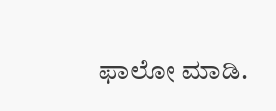ಫಾಲೋ ಮಾಡಿ.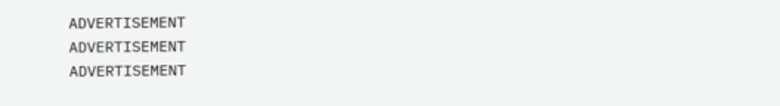ADVERTISEMENT
ADVERTISEMENT
ADVERTISEMENT